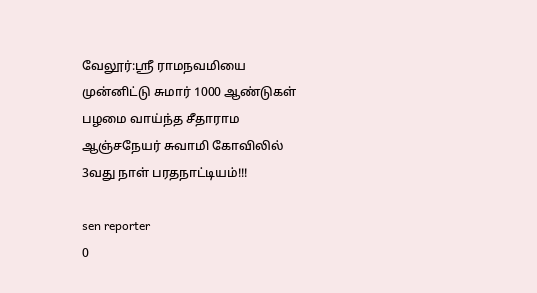வேலூர்:ஶ்ரீ ராமநவமியை முன்னிட்டு சுமார் 1000 ஆண்டுகள் பழமை வாய்ந்த சீதாராம ஆஞ்சநேயர் சுவாமி கோவிலில் 3வது நாள் பரதநாட்டியம்!!!

sen reporter
0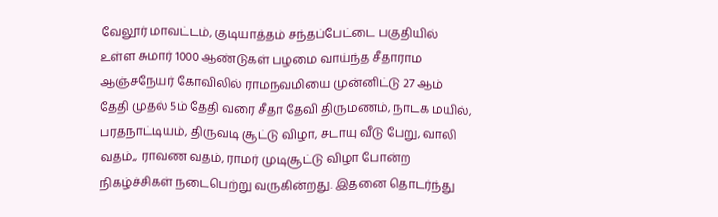வேலூர் மாவட்டம், குடியாத்தம் சந்தப்பேட்டை பகுதியில் உள்ள சுமார் 1000 ஆண்டுகள் பழமை வாய்ந்த சீதாராம ஆஞ்சநேயர் கோவிலில் ராமநவமியை முன்னிட்டு 27 ஆம் தேதி முதல் 5ம் தேதி வரை சீதா தேவி திருமணம், நாடக மயில், பரதநாட்டியம், திருவடி சூட்டு விழா, சடாயு வீடு பேறு, வாலி வதம்,, ராவண வதம், ராமர் முடிசூட்டு விழா போன்ற நிகழ்ச்சிகள் நடைபெற்று வருகின்றது. இதனை தொடர்ந்து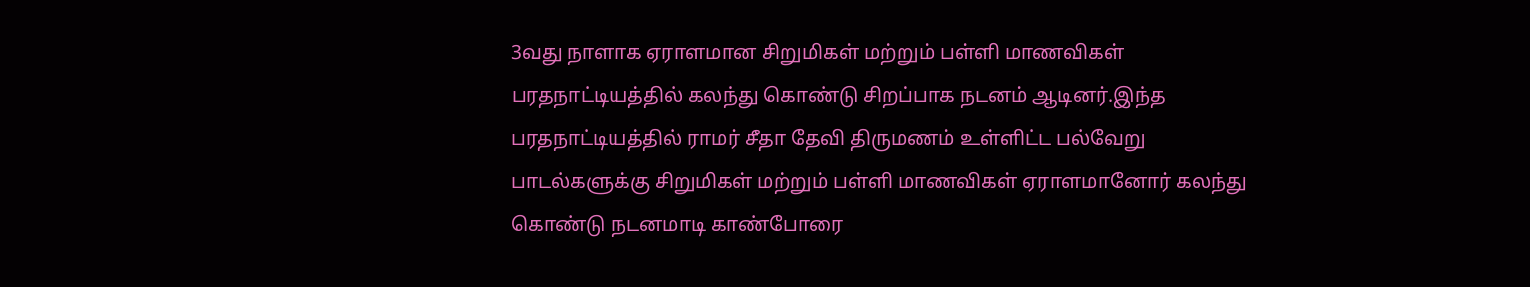3வது நாளாக ஏராளமான சிறுமிகள் மற்றும் பள்ளி மாணவிகள் பரதநாட்டியத்தில் கலந்து கொண்டு சிறப்பாக நடனம் ஆடினர்.இந்த பரதநாட்டியத்தில் ராமர் சீதா தேவி திருமணம் உள்ளிட்ட பல்வேறு பாடல்களுக்கு சிறுமிகள் மற்றும் பள்ளி மாணவிகள் ஏராளமானோர் கலந்து கொண்டு நடனமாடி காண்போரை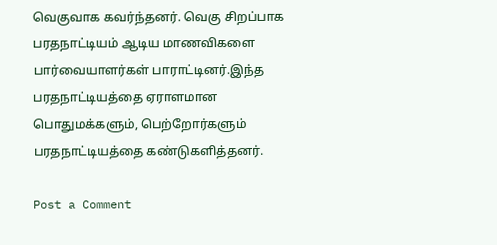வெகுவாக கவர்ந்தனர். வெகு சிறப்பாக பரதநாட்டியம் ஆடிய மாணவிகளை பார்வையாளர்கள் பாராட்டினர்.இந்த பரதநாட்டியத்தை ஏராளமான பொதுமக்களும், பெற்றோர்களும் பரதநாட்டியத்தை கண்டுகளித்தனர்.

Post a Comment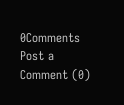0Comments
Post a Comment (0)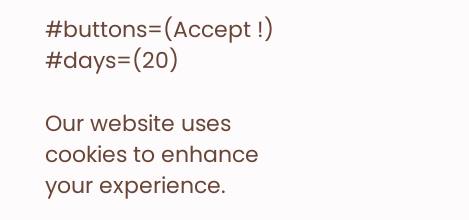#buttons=(Accept !) #days=(20)

Our website uses cookies to enhance your experience.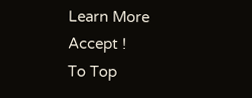Learn More
Accept !
To Top